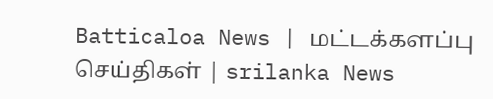Batticaloa News | மட்டக்களப்பு செய்திகள் | srilanka News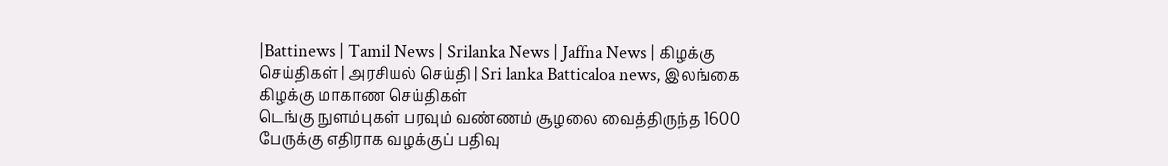|Battinews | Tamil News | Srilanka News | Jaffna News | கிழக்கு செய்திகள் | அரசியல் செய்தி | Sri lanka Batticaloa news, இலங்கை கிழக்கு மாகாண செய்திகள்
டெங்கு நுளம்புகள் பரவும் வண்ணம் சூழலை வைத்திருந்த 1600 பேருக்கு எதிராக வழக்குப் பதிவு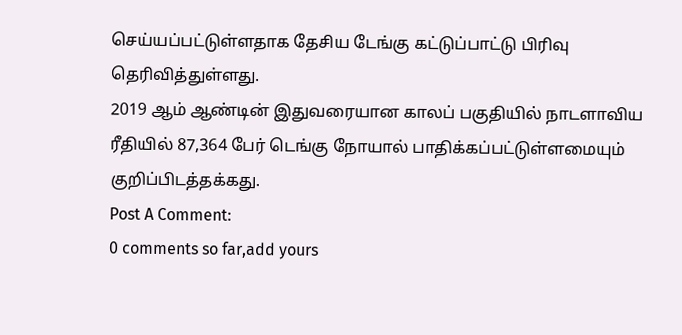செய்யப்பட்டுள்ளதாக தேசிய டேங்கு கட்டுப்பாட்டு பிரிவு தெரிவித்துள்ளது.
2019 ஆம் ஆண்டின் இதுவரையான காலப் பகுதியில் நாடளாவிய ரீதியில் 87,364 பேர் டெங்கு நோயால் பாதிக்கப்பட்டுள்ளமையும் குறிப்பிடத்தக்கது.
Post A Comment:
0 comments so far,add yours